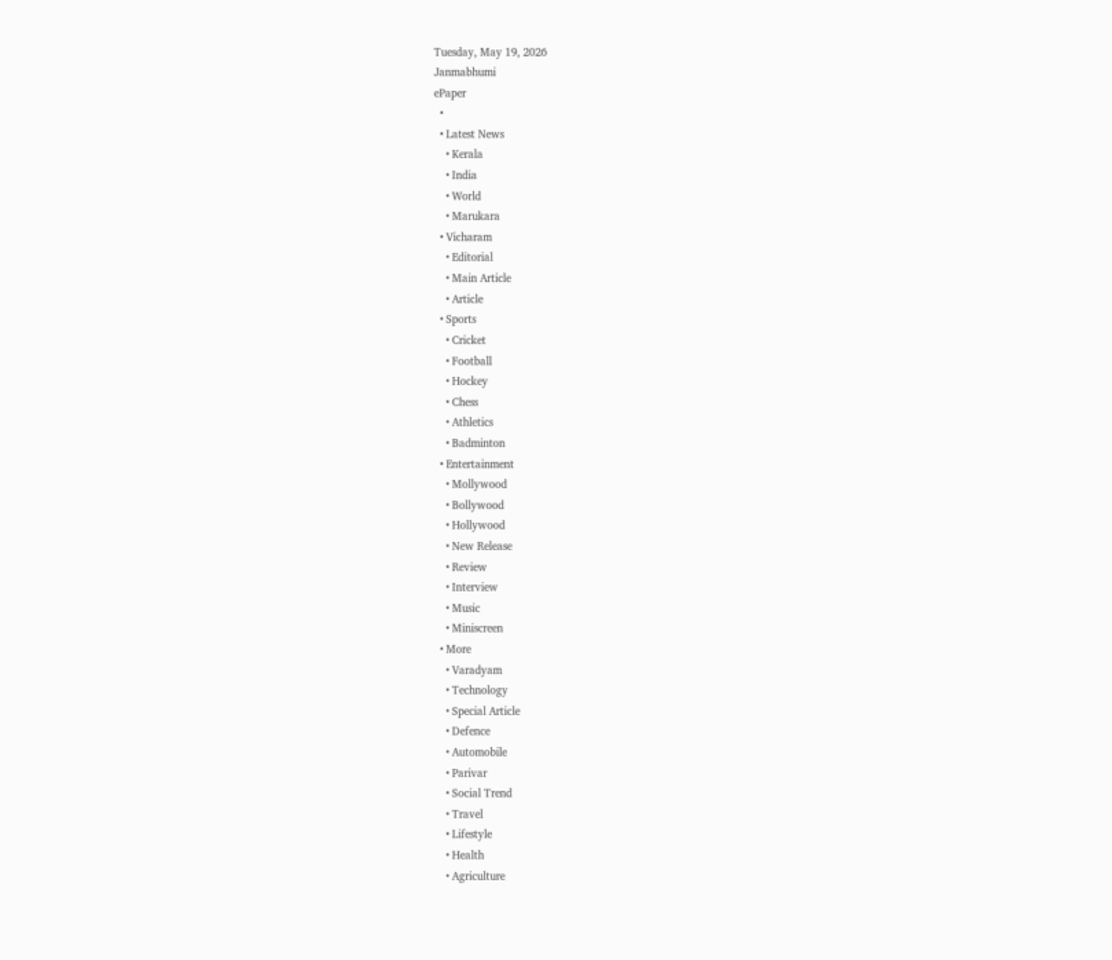Tuesday, May 19, 2026
Janmabhumi
ePaper
  •
  • Latest News
    • Kerala
    • India
    • World
    • Marukara
  • Vicharam
    • Editorial
    • Main Article
    • Article
  • Sports
    • Cricket
    • Football
    • Hockey
    • Chess
    • Athletics
    • Badminton
  • Entertainment
    • Mollywood
    • Bollywood
    • Hollywood
    • New Release
    • Review
    • Interview
    • Music
    • Miniscreen
  • More
    • Varadyam
    • Technology
    • Special Article
    • Defence
    • Automobile
    • Parivar
    • Social Trend
    • Travel
    • Lifestyle
    • Health
    • Agriculture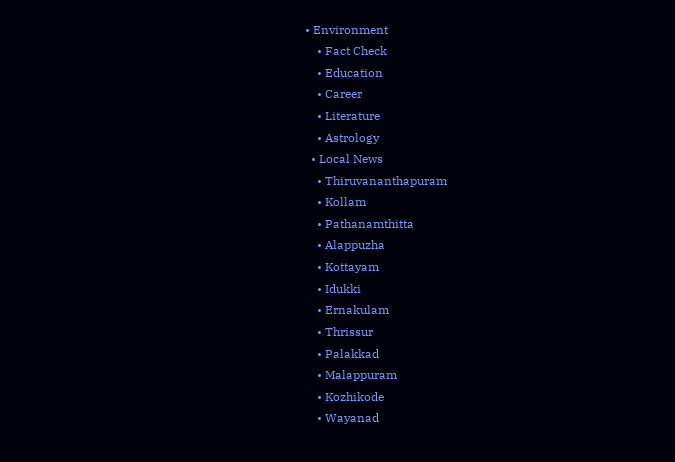• Environment
    • Fact Check
    • Education
    • Career
    • Literature
    • Astrology
  • Local News
    • Thiruvananthapuram
    • Kollam
    • Pathanamthitta
    • Alappuzha
    • Kottayam
    • Idukki
    • Ernakulam
    • Thrissur
    • Palakkad
    • Malappuram
    • Kozhikode
    • Wayanad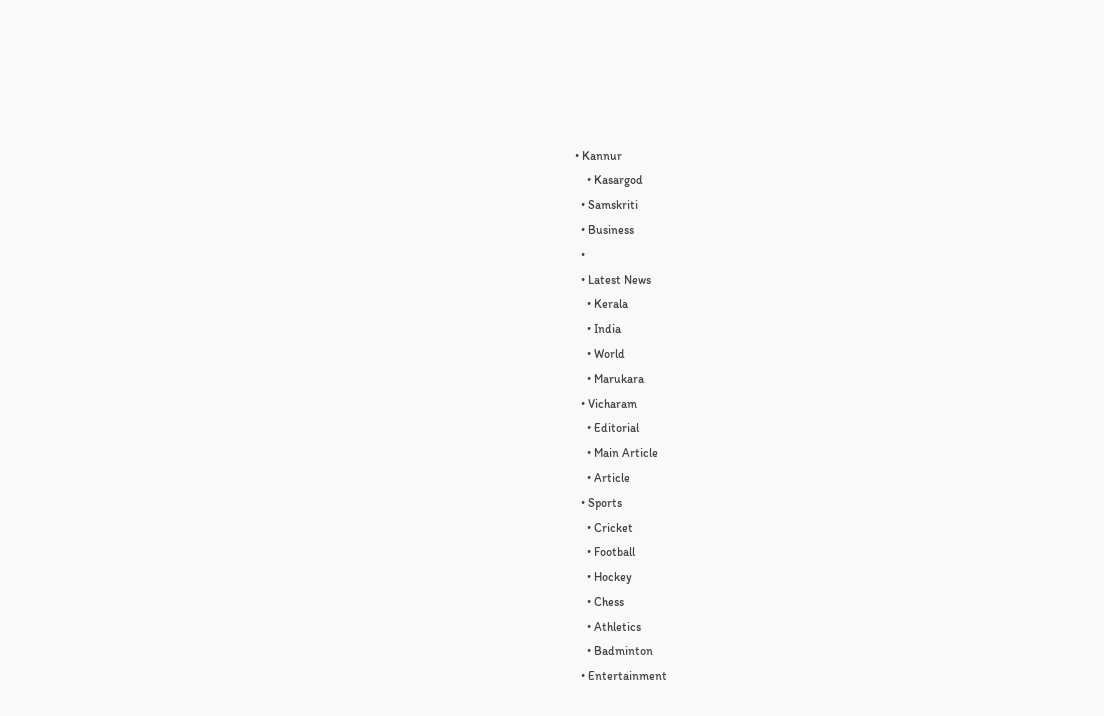• Kannur
    • Kasargod
  • Samskriti
  • Business
  •
  • Latest News
    • Kerala
    • India
    • World
    • Marukara
  • Vicharam
    • Editorial
    • Main Article
    • Article
  • Sports
    • Cricket
    • Football
    • Hockey
    • Chess
    • Athletics
    • Badminton
  • Entertainment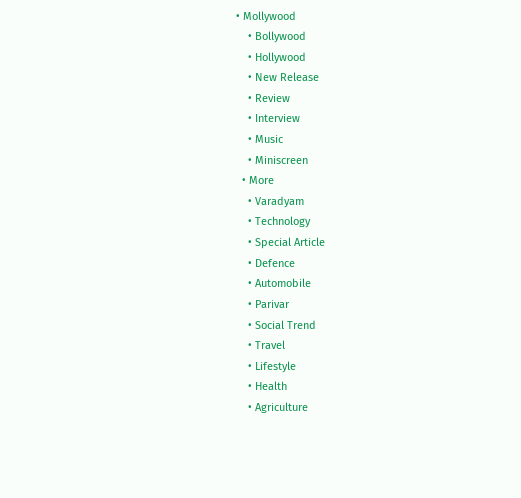• Mollywood
    • Bollywood
    • Hollywood
    • New Release
    • Review
    • Interview
    • Music
    • Miniscreen
  • More
    • Varadyam
    • Technology
    • Special Article
    • Defence
    • Automobile
    • Parivar
    • Social Trend
    • Travel
    • Lifestyle
    • Health
    • Agriculture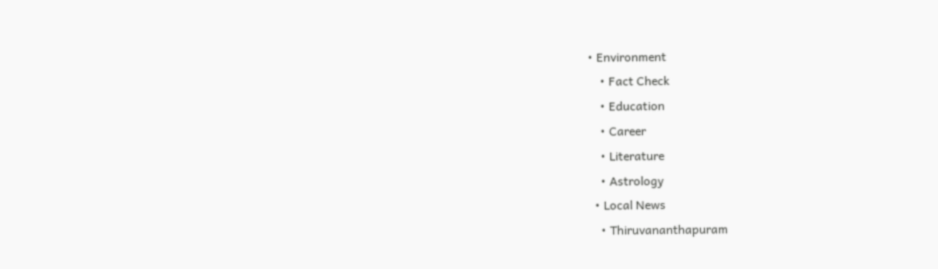• Environment
    • Fact Check
    • Education
    • Career
    • Literature
    • Astrology
  • Local News
    • Thiruvananthapuram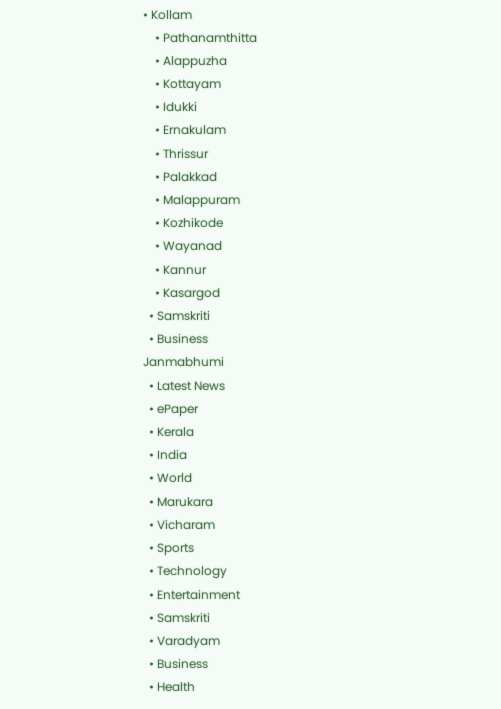• Kollam
    • Pathanamthitta
    • Alappuzha
    • Kottayam
    • Idukki
    • Ernakulam
    • Thrissur
    • Palakkad
    • Malappuram
    • Kozhikode
    • Wayanad
    • Kannur
    • Kasargod
  • Samskriti
  • Business
Janmabhumi
  • Latest News
  • ePaper
  • Kerala
  • India
  • World
  • Marukara
  • Vicharam
  • Sports
  • Technology
  • Entertainment
  • Samskriti
  • Varadyam
  • Business
  • Health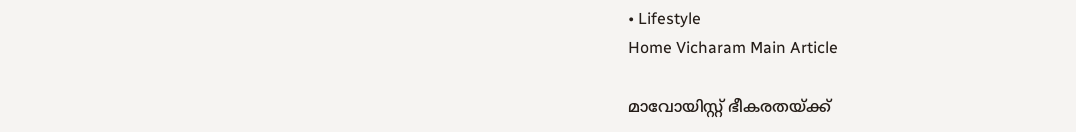• Lifestyle
Home Vicharam Main Article

മാവോയിസ്റ്റ് ഭീകരതയ്‌ക്ക്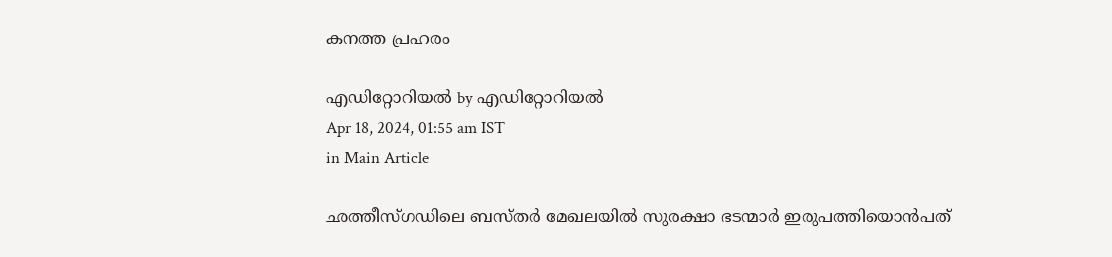കനത്ത പ്രഹരം

എഡിറ്റോറിയൽ by എഡിറ്റോറിയൽ
Apr 18, 2024, 01:55 am IST
in Main Article

ഛത്തീസ്ഗഡിലെ ബസ്തര്‍ മേഖലയില്‍ സുരക്ഷാ ഭടന്മാര്‍ ഇരുപത്തിയൊന്‍പത്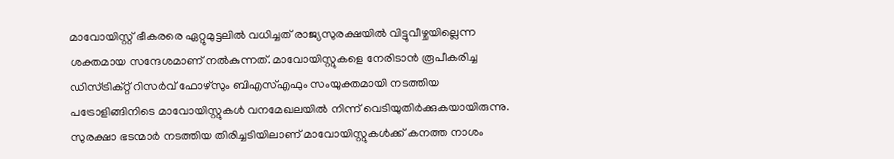മാവോയിസ്റ്റ് ഭീകരരെ ഏറ്റുമുട്ടലില്‍ വധിച്ചത് രാജ്യസുരക്ഷയില്‍ വിട്ടുവീഴ്ചയില്ലെന്ന ശക്തമായ സന്ദേശമാണ് നല്‍കുന്നത്. മാവോയിസ്റ്റുകളെ നേരിടാന്‍ രൂപീകരിച്ച ഡിസ്ട്രിക്റ്റ് റിസര്‍വ് ഫോഴ്‌സും ബിഎസ്എഫും സംയുക്തമായി നടത്തിയ പട്രോളിങ്ങിനിടെ മാവോയിസ്റ്റുകള്‍ വനമേഖലയില്‍ നിന്ന് വെടിയുതിര്‍ക്കുകയായിരുന്നു. സുരക്ഷാ ഭടന്മാര്‍ നടത്തിയ തിരിച്ചടിയിലാണ് മാവോയിസ്റ്റുകള്‍ക്ക് കനത്ത നാശം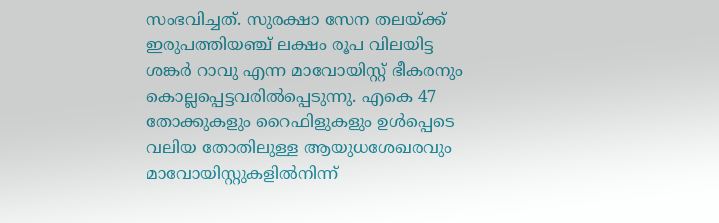സംഭവിച്ചത്. സുരക്ഷാ സേന തലയ്‌ക്ക് ഇരുപത്തിയഞ്ച് ലക്ഷം രൂപ വിലയിട്ട ശങ്കര്‍ റാവു എന്ന മാവോയിസ്റ്റ് ഭീകരനും കൊല്ലപ്പെട്ടവരില്‍പ്പെടുന്നു. എകെ 47 തോക്കുകളും റൈഫിളുകളും ഉള്‍പ്പെടെ വലിയ തോതിലുള്ള ആയുധശേഖരവും മാവോയിസ്റ്റുകളില്‍നിന്ന്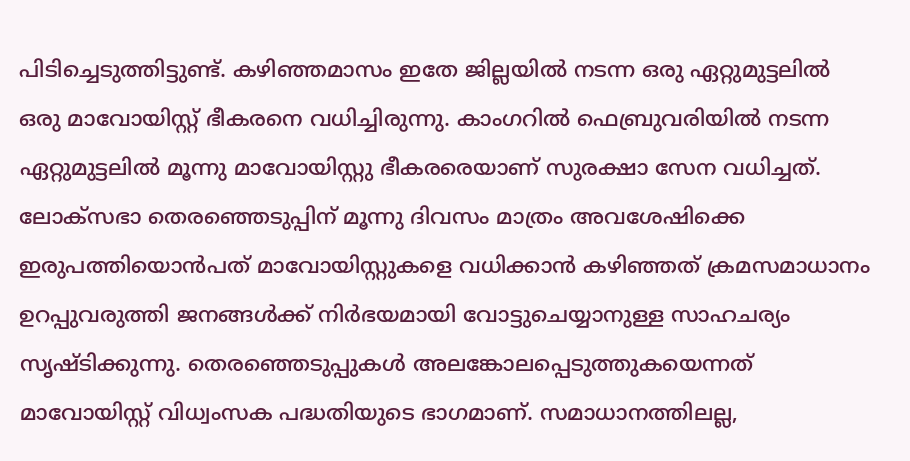പിടിച്ചെടുത്തിട്ടുണ്ട്. കഴിഞ്ഞമാസം ഇതേ ജില്ലയില്‍ നടന്ന ഒരു ഏറ്റുമുട്ടലില്‍ ഒരു മാവോയിസ്റ്റ് ഭീകരനെ വധിച്ചിരുന്നു. കാംഗറില്‍ ഫെബ്രുവരിയില്‍ നടന്ന ഏറ്റുമുട്ടലില്‍ മൂന്നു മാവോയിസ്റ്റു ഭീകരരെയാണ് സുരക്ഷാ സേന വധിച്ചത്. ലോക്‌സഭാ തെരഞ്ഞെടുപ്പിന് മൂന്നു ദിവസം മാത്രം അവശേഷിക്കെ ഇരുപത്തിയൊന്‍പത് മാവോയിസ്റ്റുകളെ വധിക്കാന്‍ കഴിഞ്ഞത് ക്രമസമാധാനം ഉറപ്പുവരുത്തി ജനങ്ങള്‍ക്ക് നിര്‍ഭയമായി വോട്ടുചെയ്യാനുള്ള സാഹചര്യം സൃഷ്ടിക്കുന്നു. തെരഞ്ഞെടുപ്പുകള്‍ അലങ്കോലപ്പെടുത്തുകയെന്നത് മാവോയിസ്റ്റ് വിധ്വംസക പദ്ധതിയുടെ ഭാഗമാണ്. സമാധാനത്തിലല്ല,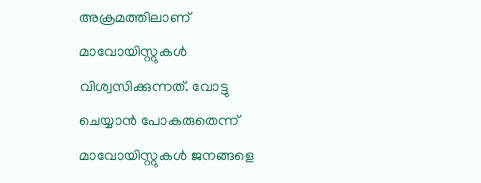അക്രമത്തിലാണ് മാവോയിസ്റ്റുകള്‍ വിശ്വസിക്കുന്നത്. വോട്ടു ചെയ്യാന്‍ പോകരുതെന്ന് മാവോയിസ്റ്റുകള്‍ ജനങ്ങളെ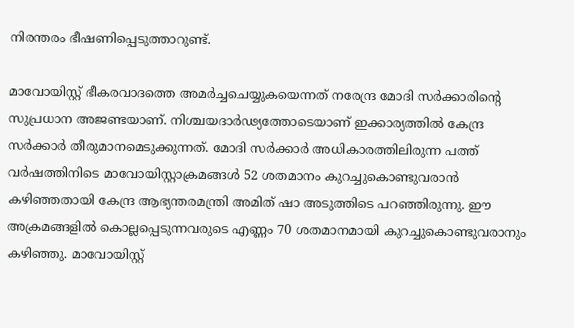നിരന്തരം ഭീഷണിപ്പെടുത്താറുണ്ട്.

മാവോയിസ്റ്റ് ഭീകരവാദത്തെ അമര്‍ച്ചചെയ്യുകയെന്നത് നരേന്ദ്ര മോദി സര്‍ക്കാരിന്റെ സുപ്രധാന അജണ്ടയാണ്. നിശ്ചയദാര്‍ഢ്യത്തോടെയാണ് ഇക്കാര്യത്തില്‍ കേന്ദ്ര സര്‍ക്കാര്‍ തീരുമാനമെടുക്കുന്നത്. മോദി സര്‍ക്കാര്‍ അധികാരത്തിലിരുന്ന പത്ത് വര്‍ഷത്തിനിടെ മാവോയിസ്റ്റാക്രമങ്ങള്‍ 52 ശതമാനം കുറച്ചുകൊണ്ടുവരാന്‍ കഴിഞ്ഞതായി കേന്ദ്ര ആഭ്യന്തരമന്ത്രി അമിത് ഷാ അടുത്തിടെ പറഞ്ഞിരുന്നു. ഈ അക്രമങ്ങളില്‍ കൊല്ലപ്പെടുന്നവരുടെ എണ്ണം 70 ശതമാനമായി കുറച്ചുകൊണ്ടുവരാനും കഴിഞ്ഞു. മാവോയിസ്റ്റ്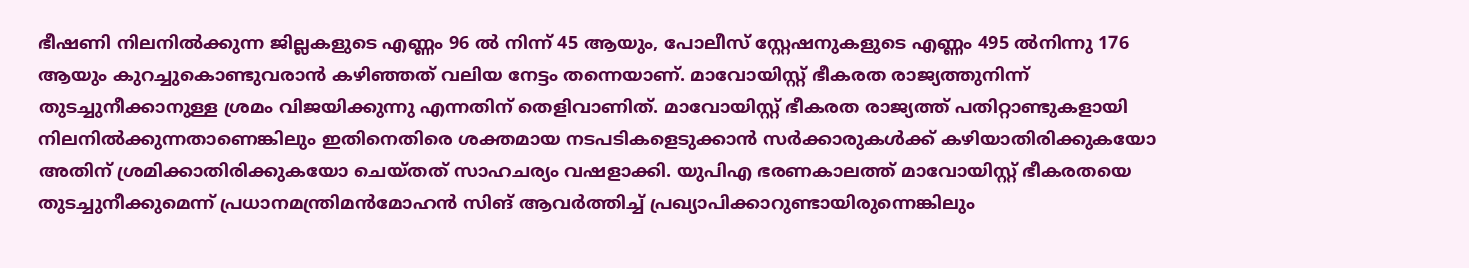ഭീഷണി നിലനില്‍ക്കുന്ന ജില്ലകളുടെ എണ്ണം 96 ല്‍ നിന്ന് 45 ആയും, പോലീസ് സ്റ്റേഷനുകളുടെ എണ്ണം 495 ല്‍നിന്നു 176 ആയും കുറച്ചുകൊണ്ടുവരാന്‍ കഴിഞ്ഞത് വലിയ നേട്ടം തന്നെയാണ്. മാവോയിസ്റ്റ് ഭീകരത രാജ്യത്തുനിന്ന് തുടച്ചുനീക്കാനുള്ള ശ്രമം വിജയിക്കുന്നു എന്നതിന് തെളിവാണിത്. മാവോയിസ്റ്റ് ഭീകരത രാജ്യത്ത് പതിറ്റാണ്ടുകളായി നിലനില്‍ക്കുന്നതാണെങ്കിലും ഇതിനെതിരെ ശക്തമായ നടപടികളെടുക്കാന്‍ സര്‍ക്കാരുകള്‍ക്ക് കഴിയാതിരിക്കുകയോ അതിന് ശ്രമിക്കാതിരിക്കുകയോ ചെയ്തത് സാഹചര്യം വഷളാക്കി. യുപിഎ ഭരണകാലത്ത് മാവോയിസ്റ്റ് ഭീകരതയെ തുടച്ചുനീക്കുമെന്ന് പ്രധാനമന്ത്രിമന്‍മോഹന്‍ സിങ് ആവര്‍ത്തിച്ച് പ്രഖ്യാപിക്കാറുണ്ടായിരുന്നെങ്കിലും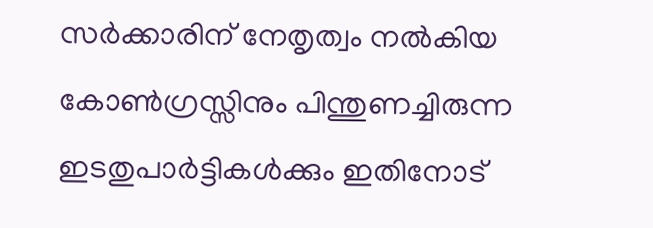സര്‍ക്കാരിന് നേതൃത്വം നല്‍കിയ കോണ്‍ഗ്രസ്സിനും പിന്തുണച്ചിരുന്ന ഇടതുപാര്‍ട്ടികള്‍ക്കും ഇതിനോട്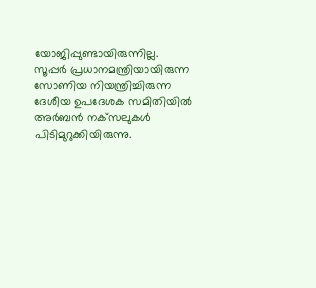യോജിപ്പുണ്ടായിരുന്നില്ല. സൂപ്പര്‍ പ്രധാനമന്ത്രിയായിരുന്ന സോണിയ നിയന്ത്രിച്ചിരുന്ന ദേശീയ ഉപദേശക സമിതിയില്‍ അര്‍ബന്‍ നക്‌സലുകള്‍ പിടിമുറുക്കിയിരുന്നു.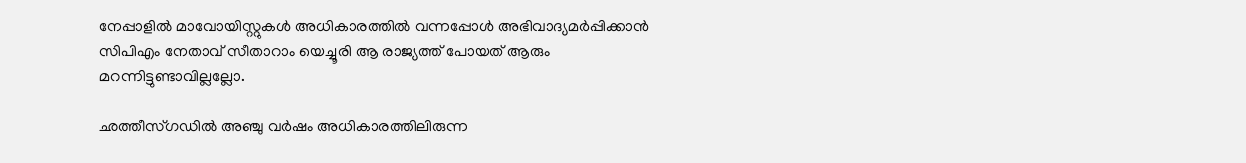നേപ്പാളില്‍ മാവോയിസ്റ്റുകള്‍ അധികാരത്തില്‍ വന്നപ്പോള്‍ അഭിവാദ്യമര്‍പ്പിക്കാന്‍ സിപിഎം നേതാവ് സീതാറാം യെച്ചൂരി ആ രാജ്യത്ത് പോയത് ആരും മറന്നിട്ടുണ്ടാവില്ലല്ലോ.

ഛത്തീസ്ഗഡില്‍ അഞ്ചു വര്‍ഷം അധികാരത്തിലിരുന്ന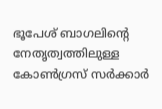ഭൂപേശ് ബാഗലിന്റെ നേതൃത്വത്തിലുള്ള കോണ്‍ഗ്രസ് സര്‍ക്കാര്‍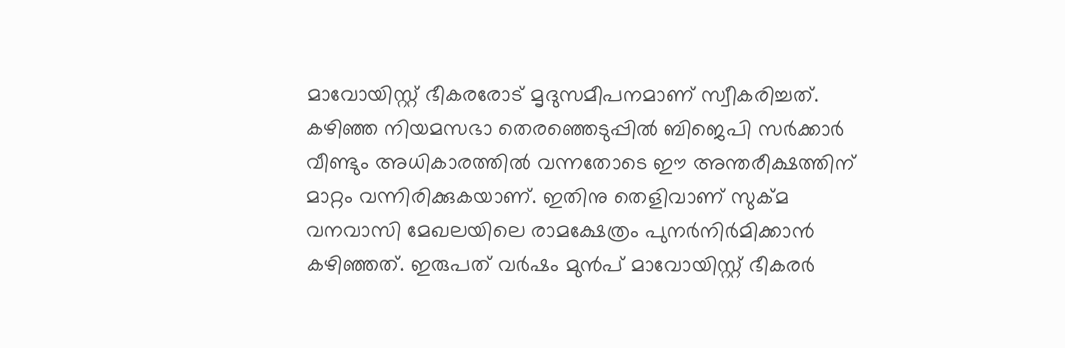മാവോയിസ്റ്റ് ഭീകരരോട് മൃദുസമീപനമാണ് സ്വീകരിച്ചത്. കഴിഞ്ഞ നിയമസഭാ തെരഞ്ഞെടുപ്പില്‍ ബിജെപി സര്‍ക്കാര്‍ വീണ്ടും അധികാരത്തില്‍ വന്നതോടെ ഈ അന്തരീക്ഷത്തിന് മാറ്റം വന്നിരിക്കുകയാണ്. ഇതിനു തെളിവാണ് സുക്മ വനവാസി മേഖലയിലെ രാമക്ഷേത്രം പുനര്‍നിര്‍മിക്കാന്‍ കഴിഞ്ഞത്. ഇരുപത് വര്‍ഷം മുന്‍പ് മാവോയിസ്റ്റ് ഭീകരര്‍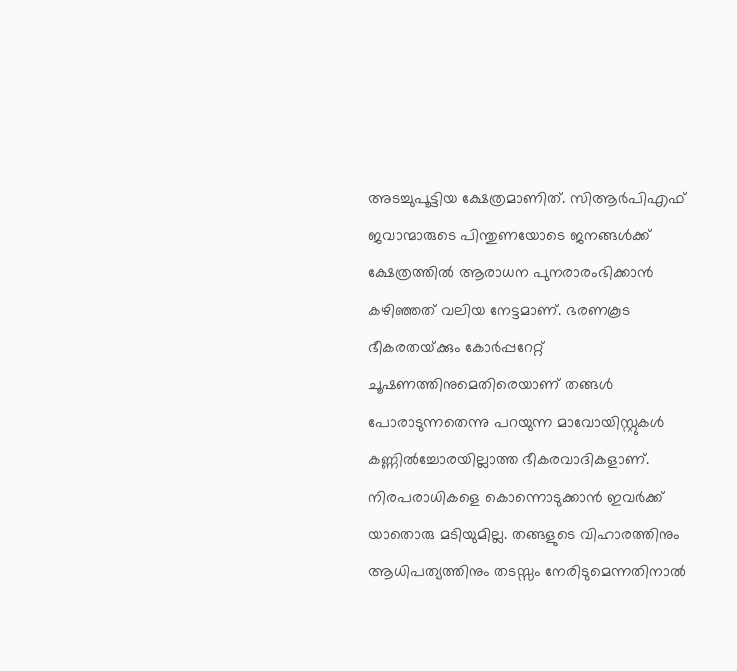അടച്ചുപൂട്ടിയ ക്ഷേത്രമാണിത്. സിആര്‍പിഎഫ് ജവാന്മാരുടെ പിന്തുണയോടെ ജനങ്ങള്‍ക്ക് ക്ഷേത്രത്തില്‍ ആരാധന പുനരാരംഭിക്കാന്‍ കഴിഞ്ഞത് വലിയ നേട്ടമാണ്. ഭരണകൂട ഭീകരതയ്‌ക്കും കോര്‍പ്പറേറ്റ് ചൂഷണത്തിനുമെതിരെയാണ് തങ്ങള്‍ പോരാടുന്നതെന്നു പറയുന്ന മാവോയിസ്റ്റുകള്‍ കണ്ണില്‍ച്ചോരയില്ലാത്ത ഭീകരവാദികളാണ്. നിരപരാധികളെ കൊന്നൊടുക്കാന്‍ ഇവര്‍ക്ക് യാതൊരു മടിയുമില്ല. തങ്ങളുടെ വിഹാരത്തിനും ആധിപത്യത്തിനും തടസ്സം നേരിടുമെന്നതിനാല്‍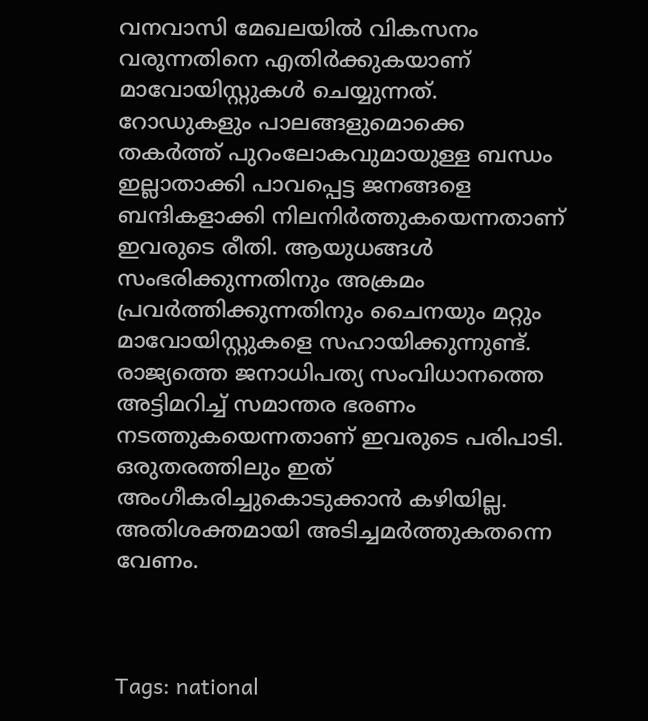വനവാസി മേഖലയില്‍ വികസനം വരുന്നതിനെ എതിര്‍ക്കുകയാണ് മാവോയിസ്റ്റുകള്‍ ചെയ്യുന്നത്. റോഡുകളും പാലങ്ങളുമൊക്കെ തകര്‍ത്ത് പുറംലോകവുമായുള്ള ബന്ധം ഇല്ലാതാക്കി പാവപ്പെട്ട ജനങ്ങളെ ബന്ദികളാക്കി നിലനിര്‍ത്തുകയെന്നതാണ് ഇവരുടെ രീതി. ആയുധങ്ങള്‍ സംഭരിക്കുന്നതിനും അക്രമം പ്രവര്‍ത്തിക്കുന്നതിനും ചൈനയും മറ്റും മാവോയിസ്റ്റുകളെ സഹായിക്കുന്നുണ്ട്. രാജ്യത്തെ ജനാധിപത്യ സംവിധാനത്തെ അട്ടിമറിച്ച് സമാന്തര ഭരണം നടത്തുകയെന്നതാണ് ഇവരുടെ പരിപാടി. ഒരുതരത്തിലും ഇത് അംഗീകരിച്ചുകൊടുക്കാന്‍ കഴിയില്ല. അതിശക്തമായി അടിച്ചമര്‍ത്തുകതന്നെ വേണം.



Tags: national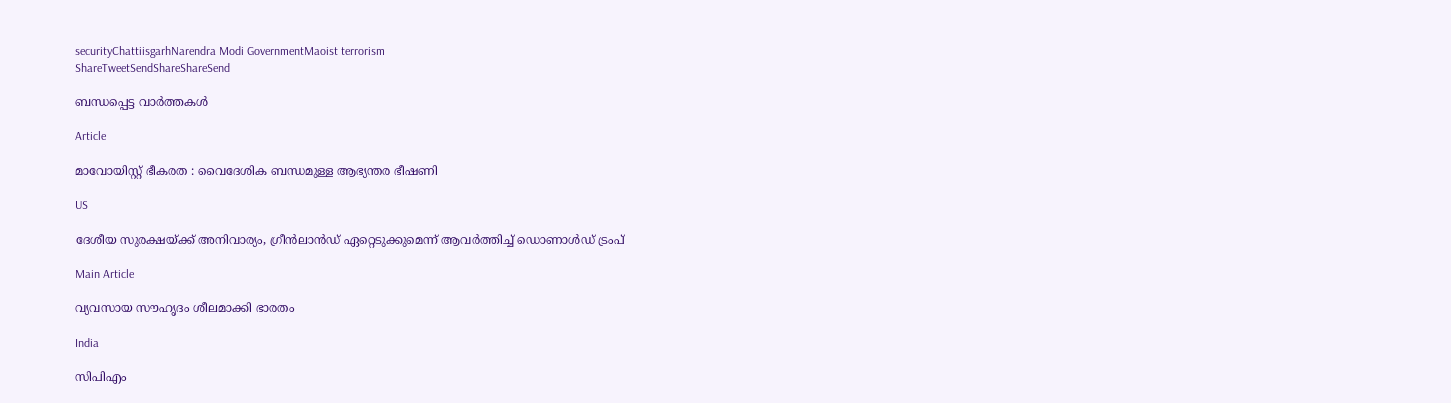securityChattiisgarhNarendra Modi GovernmentMaoist terrorism
ShareTweetSendShareShareSend

ബന്ധപ്പെട്ട വാര്‍ത്തകള്‍

Article

മാവോയിസ്റ്റ് ഭീകരത : വൈദേശിക ബന്ധമുള്ള ആഭ്യന്തര ഭീഷണി

US

ദേശീയ സുരക്ഷയ്‌ക്ക് അനിവാര്യം, ഗ്രീന്‍ലാന്‍ഡ് ഏറ്റെടുക്കുമെന്ന് ആവര്‍ത്തിച്ച് ഡൊണാള്‍ഡ് ട്രംപ്

Main Article

വ്യവസായ സൗഹൃദം ശീലമാക്കി ഭാരതം

India

സിപിഎം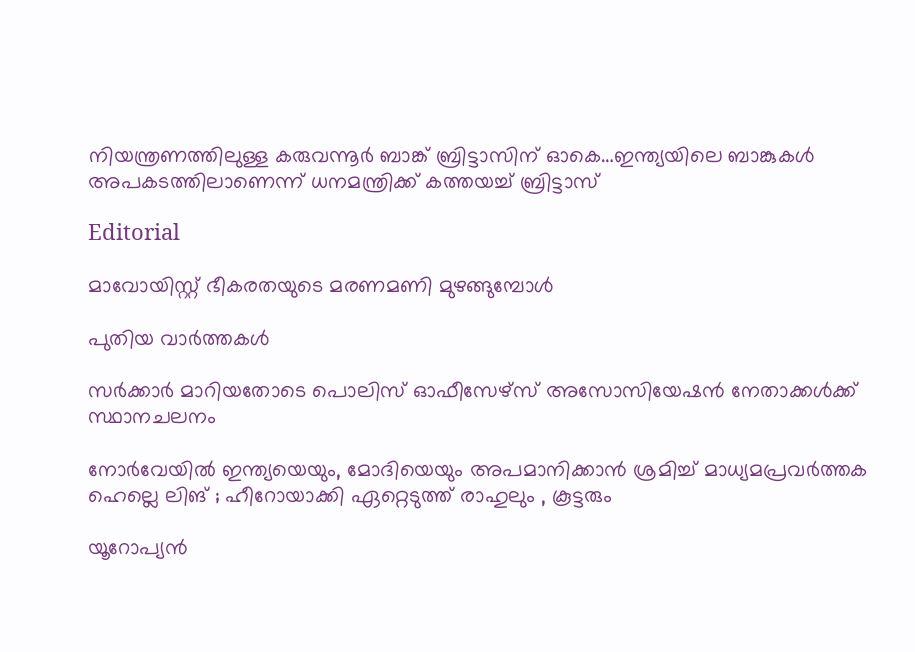നിയന്ത്രണത്തിലുള്ള കരുവന്നൂര്‍ ബാങ്ക് ബ്രിട്ടാസിന് ഓകെ…ഇന്ത്യയിലെ ബാങ്കുകള്‍ അപകടത്തിലാണെന്ന് ധനമന്ത്രിക്ക് കത്തയച്ച് ബ്രിട്ടാസ്

Editorial

മാവോയിസ്റ്റ് ഭീകരതയുടെ മരണമണി മുഴങ്ങുമ്പോള്‍

പുതിയ വാര്‍ത്തകള്‍

സര്‍ക്കാര്‍ മാറിയതോടെ പൊലിസ് ഓഫീസേഴ്സ് അസോസിയേഷന്‍ നേതാക്കള്‍ക്ക് സ്ഥാനചലനം

നോർവേയിൽ ഇന്ത്യയെയും, മോദിയെയും അപമാനിക്കാൻ ശ്രമിച്ച് മാധ്യമപ്രവർത്തക ഹെല്ലെ ലിങ് ; ഹീറോയാക്കി ഏറ്റെടുത്ത് രാഹുലും , കൂട്ടരും

യൂറോപ്യന്‍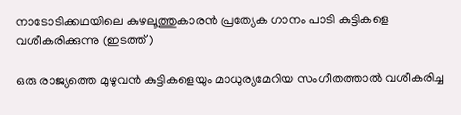നാടോടിക്കഥയിലെ കുഴലൂത്തുകാരന്‍ പ്രത്യേക ഗാനം പാടി കുട്ടികളെ വശീകരിക്കുന്നു (ഇടത്ത്)

ഒരു രാജ്യത്തെ മുഴുവന്‍ കുട്ടികളെയും മാധുര്യമേറിയ സംഗീതത്താല്‍ വശീകരിച്ച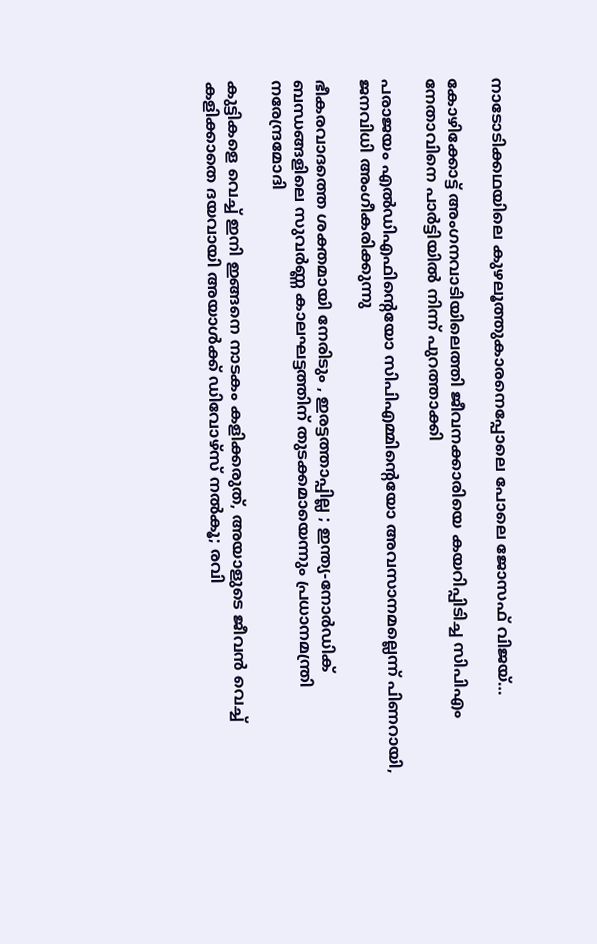നാടോടിക്കഥയിലെ കുഴലൂത്തുകാരനെപ്പോലെ പോലെ ജോസഫ് വിജയ്…

കോഴിക്കോട്ട് അംഗനവാടിയിലെത്തി ജീവനക്കാരിയെ കയറിപ്പിടിച്ച സിപിഎം നേതാവിനെ പാർട്ടിയിൽ നിന്ന് പുറത്താക്കി

പരാജയം എല്‍ഡിഎഫിന്റെയോ സിപിഎമ്മിന്റെയോ അവസാനമല്ലെന്ന് പിണറായി, ജനവിധി അംഗീകരിക്കുന്നു

ഭീകരവാദത്തെ ശക്തമായി നേരിടും , ഇരട്ടത്താപ്പില്ല ; ഇന്ത്യ-നോർഡിക് ബന്ധങ്ങളിലെ സുവർണ്ണ കാലഘട്ടത്തിന് തുടക്കമായെന്നും പ്രധാനമന്ത്രി നരേന്ദ്രമോദി

കുട്ടികളെ വെച്ച് ഇനി ഇങ്ങനെ നാടകം കളിക്കരുത്, അയാളുടെ ജീവൻ വെച്ച് കളിക്കാതെ ദയവായി അയാൾക്ക് ഡിവോഴ്സ് നൽകൂ; രവി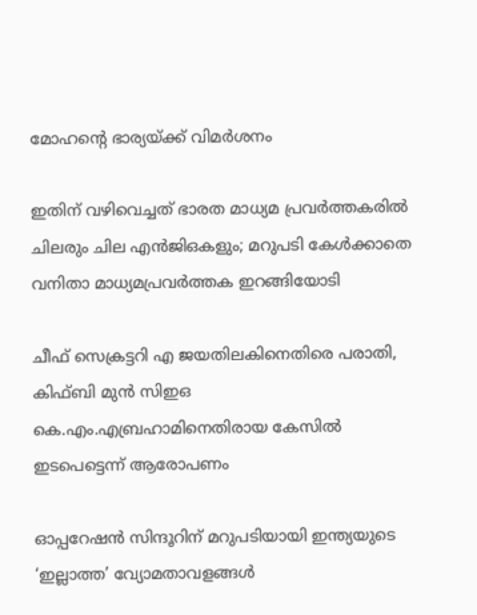മോഹന്റെ ഭാര്യയ്‌ക്ക് വിമർശനം

ഇതിന് വഴിവെച്ചത് ഭാരത മാധ്യമ പ്രവർത്തകരിൽ ചിലരും ചില എൻജിഒകളും; മറുപടി കേൾക്കാതെ വനിതാ മാധ്യമപ്രവർത്തക ഇറങ്ങിയോടി

ചീഫ് സെക്രട്ടറി എ ജയതിലകിനെതിരെ പരാതി, കിഫ്ബി മുന്‍ സിഇഒ  കെ.എം.എബ്രഹാമിനെതിരായ കേസില്‍ ഇടപെട്ടെന്ന് ആരോപണം

ഓപ്പറേഷൻ സിന്ദൂറിന് മറുപടിയായി ഇന്ത്യയുടെ ‘ഇല്ലാത്ത’ വ്യോമതാവളങ്ങൾ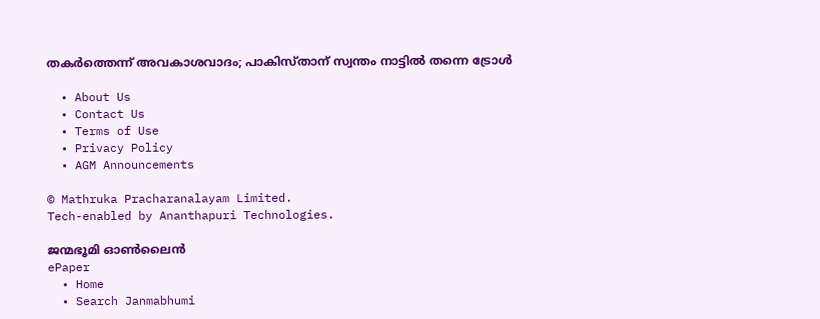തകർത്തെന്ന് അവകാശവാദം; പാകിസ്താന് സ്വന്തം നാട്ടിൽ തന്നെ ട്രോൾ

  • About Us
  • Contact Us
  • Terms of Use
  • Privacy Policy
  • AGM Announcements

© Mathruka Pracharanalayam Limited.
Tech-enabled by Ananthapuri Technologies.

ജന്മഭൂമി ഓണ്‍ലൈന്‍
ePaper
  • Home
  • Search Janmabhumi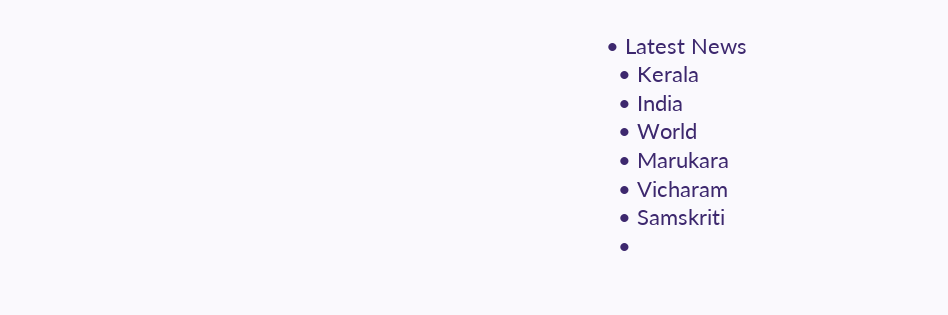• Latest News
  • Kerala
  • India
  • World
  • Marukara
  • Vicharam
  • Samskriti
  •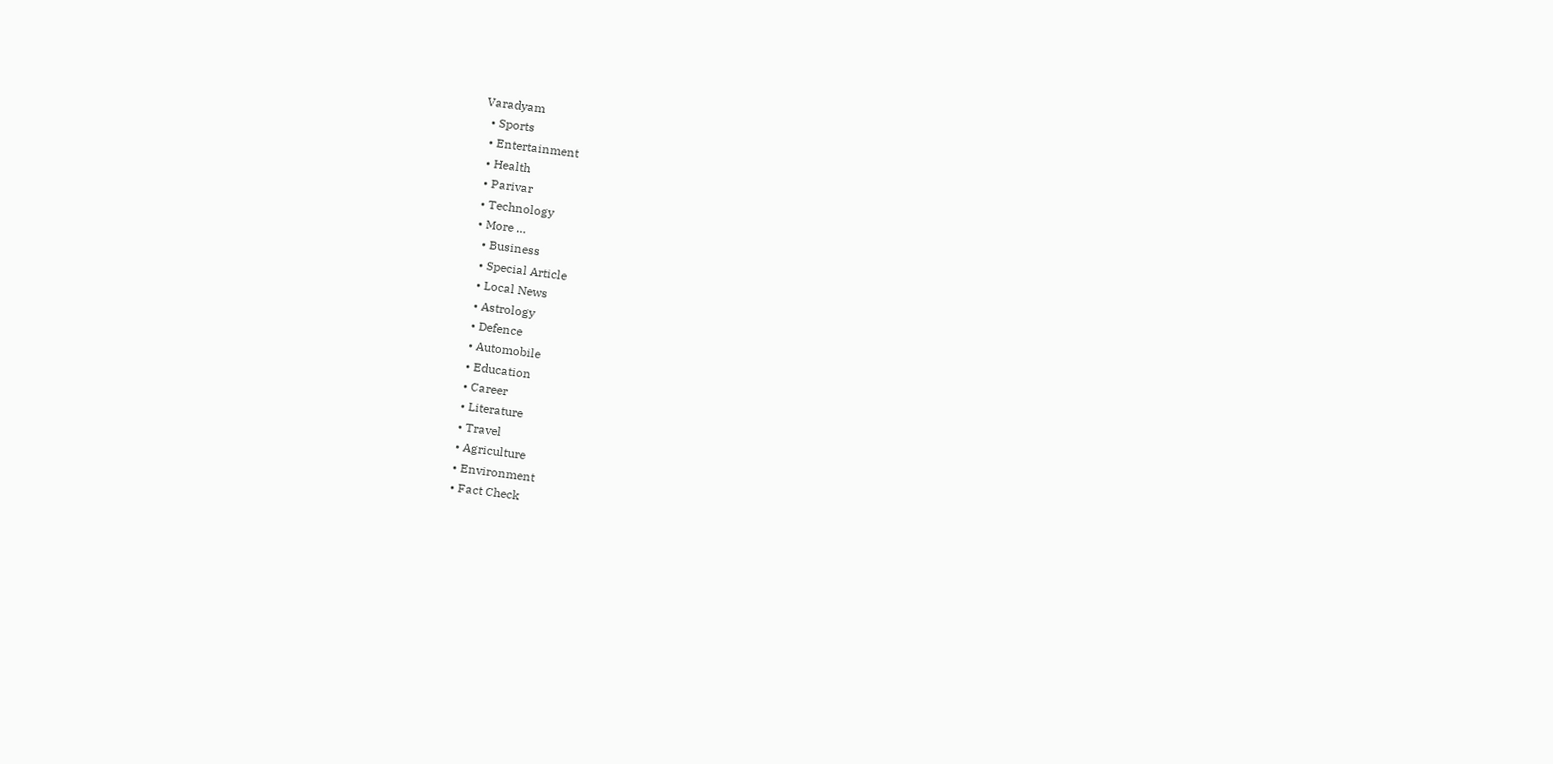Varadyam
  • Sports
  • Entertainment
  • Health
  • Parivar
  • Technology
  • More …
    • Business
    • Special Article
    • Local News
    • Astrology
    • Defence
    • Automobile
    • Education
    • Career
    • Literature
    • Travel
    • Agriculture
    • Environment
    • Fact Check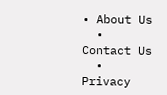• About Us
  • Contact Us
  • Privacy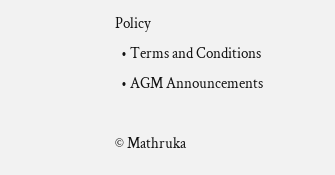Policy
  • Terms and Conditions
  • AGM Announcements

© Mathruka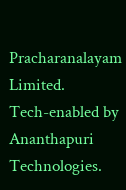Pracharanalayam Limited.
Tech-enabled by Ananthapuri Technologies.